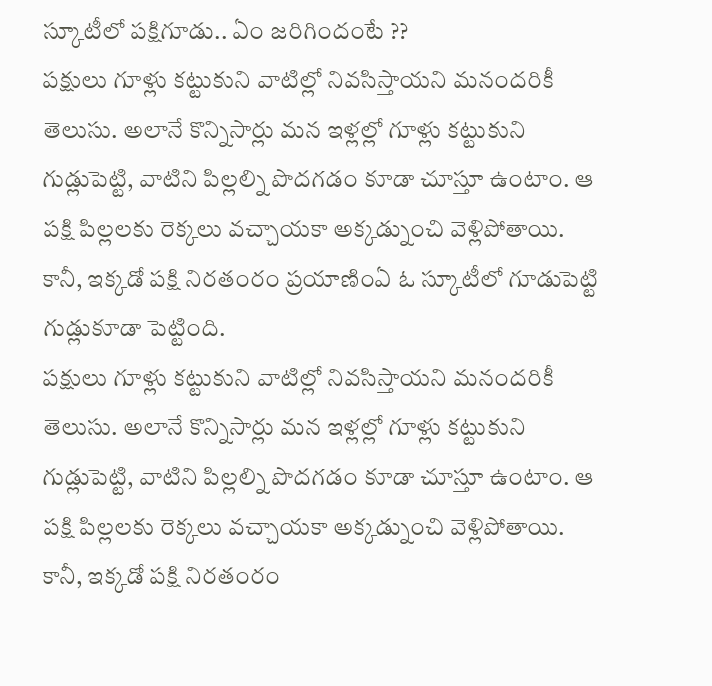స్కూటీలో పక్షిగూడు.. ఏం జరిగిందంటే ??
పక్షులు గూళ్లు కట్టుకుని వాటిల్లో నివసిస్తాయని మనందరికీ తెలుసు. అలానే కొన్నిసార్లు మన ఇళ్లల్లో గూళ్లు కట్టుకుని గుడ్లుపెట్టి, వాటిని పిల్లల్ని పొదగడం కూడా చూస్తూ ఉంటాం. ఆ పక్షి పిల్లలకు రెక్కలు వచ్చాయకా అక్కడ్నుంచి వెళ్లిపోతాయి. కానీ, ఇక్కడో పక్షి నిరతంరం ప్రయాణింఏ ఓ స్కూటీలో గూడుపెట్టి గుడ్లుకూడా పెట్టింది.
పక్షులు గూళ్లు కట్టుకుని వాటిల్లో నివసిస్తాయని మనందరికీ తెలుసు. అలానే కొన్నిసార్లు మన ఇళ్లల్లో గూళ్లు కట్టుకుని గుడ్లుపెట్టి, వాటిని పిల్లల్ని పొదగడం కూడా చూస్తూ ఉంటాం. ఆ పక్షి పిల్లలకు రెక్కలు వచ్చాయకా అక్కడ్నుంచి వెళ్లిపోతాయి. కానీ, ఇక్కడో పక్షి నిరతంరం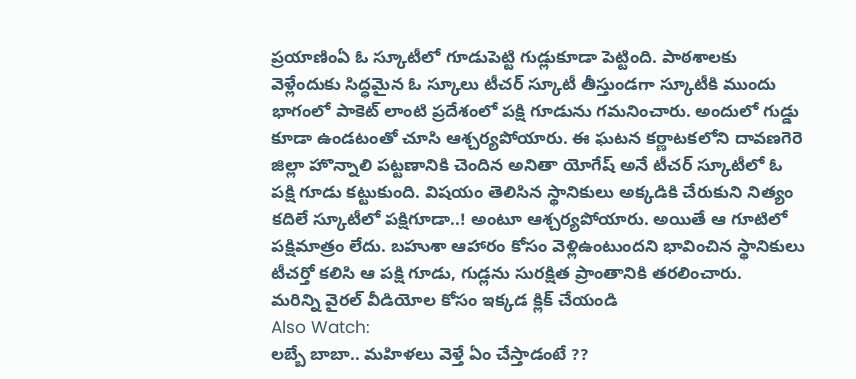ప్రయాణింఏ ఓ స్కూటీలో గూడుపెట్టి గుడ్లుకూడా పెట్టింది. పాఠశాలకు వెళ్లేందుకు సిద్ధమైన ఓ స్కూలు టీచర్ స్కూటీ తీస్తుండగా స్కూటీకి ముందు భాగంలో పాకెట్ లాంటి ప్రదేశంలో పక్షి గూడును గమనించారు. అందులో గుడ్డు కూడా ఉండటంతో చూసి ఆశ్చర్యపోయారు. ఈ ఘటన కర్ణాటకలోని దావణగెరె జిల్లా హొన్నాలి పట్టణానికి చెందిన అనితా యోగేష్ అనే టీచర్ స్కూటీలో ఓ పక్షి గూడు కట్టుకుంది. విషయం తెలిసిన స్థానికులు అక్కడికి చేరుకుని నిత్యం కదిలే స్కూటీలో పక్షిగూడా..! అంటూ ఆశ్చర్యపోయారు. అయితే ఆ గూటిలో పక్షిమాత్రం లేదు. బహుశా ఆహారం కోసం వెళ్లిఉంటుందని భావించిన స్థానికులు టీచర్తో కలిసి ఆ పక్షి గూడు, గుడ్లను సురక్షిత ప్రాంతానికి తరలించారు.
మరిన్ని వైరల్ వీడియోల కోసం ఇక్కడ క్లిక్ చేయండి
Also Watch:
లబ్బే బాబా.. మహిళలు వెళ్తే ఏం చేస్తాడంటే ??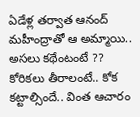ఏడేళ్ల తర్వాత ఆనంద్ మహీంద్రాతో ఆ అమ్మాయి.. అసలు కథేంటంటే ??
కోరికలు తీరాలంటే.. కోక కట్టాల్సిందే.. వింత ఆచారం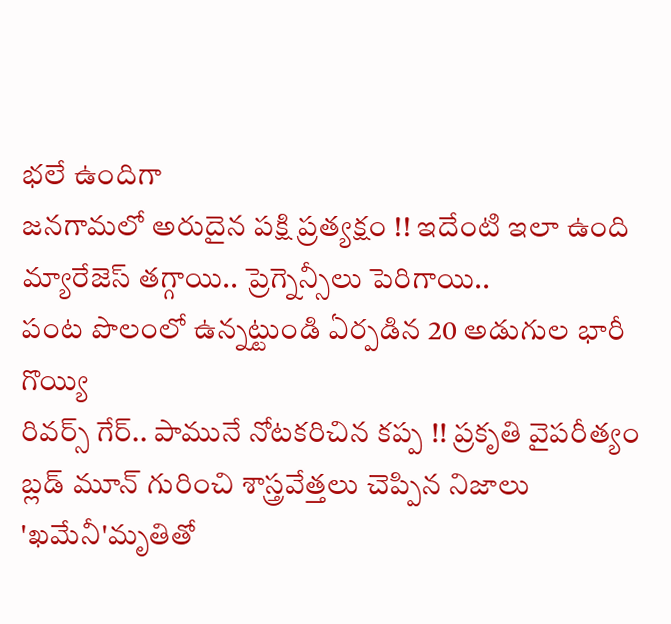భలే ఉందిగా
జనగామలో అరుదైన పక్షి ప్రత్యక్షం !! ఇదేంటి ఇలా ఉంది
మ్యారేజెస్ తగ్గాయి.. ప్రెగ్నెన్సీలు పెరిగాయి..
పంట పొలంలో ఉన్నట్టుండి ఏర్పడిన 20 అడుగుల భారీ గొయ్యి
రివర్స్ గేర్.. పామునే నోటకరిచిన కప్ప !! ప్రకృతి వైపరీత్యం
బ్లడ్ మూన్ గురించి శాస్త్రవేత్తలు చెప్పిన నిజాలు
'ఖమేనీ'మృతితో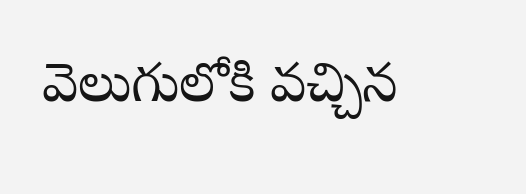వెలుగులోకి వచ్చిన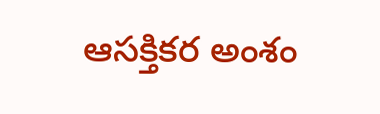ఆసక్తికర అంశం